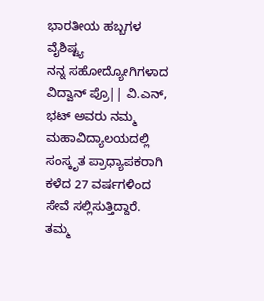ಭಾರತೀಯ ಹಬ್ಬಗಳ ವೈಶಿಷ್ಟ್ಯ
ನನ್ನ ಸಹೋದ್ಯೋಗಿಗಳಾದ ವಿದ್ವಾನ್ ಪ್ರೊ|| ವಿ.ಎನ್, ಭಟ್ ಅವರು ನಮ್ಮ ಮಹಾವಿದ್ಯಾಲಯದಲ್ಲಿ ಸಂಸ್ಕೃತ ಪ್ರಾಧ್ಯಾಪಕರಾಗಿ ಕಳೆದ 27 ವರ್ಷಗಳಿಂದ ಸೇವೆ ಸಲ್ಲಿಸುತ್ತಿದ್ದಾರೆ. ತಮ್ಮ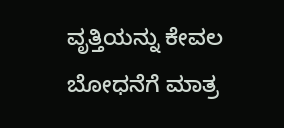ವೃತ್ತಿಯನ್ನು ಕೇವಲ ಬೋಧನೆಗೆ ಮಾತ್ರ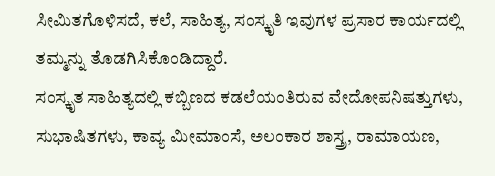ಸೀಮಿತಗೊಳಿಸದೆ, ಕಲೆ, ಸಾಹಿತ್ಯ, ಸಂಸ್ಕೃತಿ ಇವುಗಳ ಪ್ರಸಾರ ಕಾರ್ಯದಲ್ಲಿ ತಮ್ಮನ್ನು ತೊಡಗಿಸಿಕೊಂಡಿದ್ದಾರೆ.
ಸಂಸ್ಕೃತ ಸಾಹಿತ್ಯದಲ್ಲಿ ಕಬ್ಬಿಣದ ಕಡಲೆಯಂತಿರುವ ವೇದೋಪನಿಷತ್ತುಗಳು, ಸುಭಾಷಿತಗಳು, ಕಾವ್ಯ ಮೀಮಾಂಸೆ, ಅಲಂಕಾರ ಶಾಸ್ತ್ರ, ರಾಮಾಯಣ,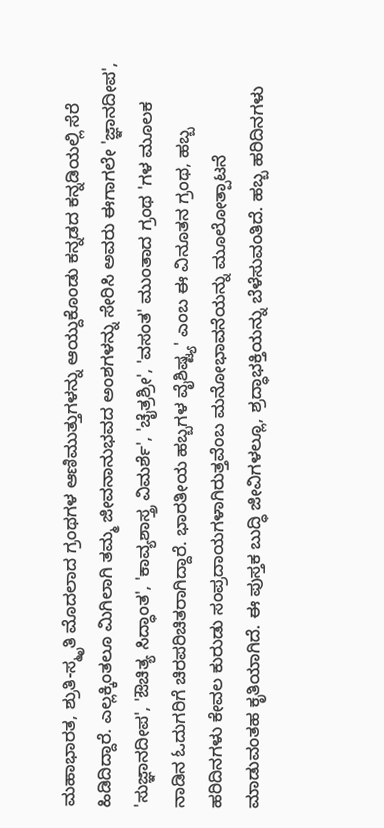ಮಹಾಭಾರತ, ಶ್ರುತಿ-ಸ್ಮೃತಿ ಮೊದಲಾದ ಗ್ರಂಥಗಳ ಆಣಿಮುತ್ತುಗಳನ್ನು ಆಯ್ದುಕೊಂಡು ಕನ್ನಡದ ಕನ್ನಡಿಯಲ್ಲಿ ಸೆರೆ ಹಿಡಿದಿದ್ದಾರೆ. ಎಲ್ಲಕ್ಕಿಂತಲೂ ಮಿಗಿಲಾಗಿ ತಮ್ಮ ಜೀವನಾನುಭವದ ಅಂಶಗಳನ್ನು ಸೇರಿಸಿ ಅವರು ಈಗಾಗಲೇ 'ಜ್ಞಾನದೀಪ', 'ಸುಜ್ಞಾನದೀಪ', 'ಔಚಿತ್ಯ ಸಿದ್ಧಾಂತ', 'ಕಾವ್ಯಶಾಸ್ತ್ರ ವಿಮರ್ಶೆ', 'ಚೈತ್ರಶ್ರೀ', 'ವಸಂತ' ಮುಂತಾದ ಗ್ರಂಥ 'ಗಳ ಮೂಲಕ ನಾಡಿನ ಓದುಗರಿಗೆ ಚಿರಪರಿಚಿತರಾಗಿದ್ದಾರೆ. ಭಾರತೀಯ ಹಬ್ಬಗಳ ವೈಶಿಷ್ಟ್ಯ' ಎಂಬ ಈ ವಿನೂತನ ಗ್ರಂಥ, ಹಬ್ಬ ಹರಿದಿನಗಳು ಕೇವಲ ಕುರುಡು ಸಂಪ್ರದಾಯಗಳಾಗಿರುತ್ತವೆಂಬ ಮನೋಭಾವನೆಯನ್ನು ಮೂಲೋತ್ಪಾಟನೆ ಮಾಡುವಂತಹ ಕೃತಿಯಾಗಿದೆ. ಈ ಪುಸ್ತಕ ಬುದ್ಧಿ ಜೀವಿಗಳಲ್ಲೂ, ಶ್ರದ್ಧಾಭಕ್ತಿಯನ್ನು ಬೆಳೆಸುವಂತಿದೆ. ಹಬ್ಬ ಹರಿದಿನಗಳು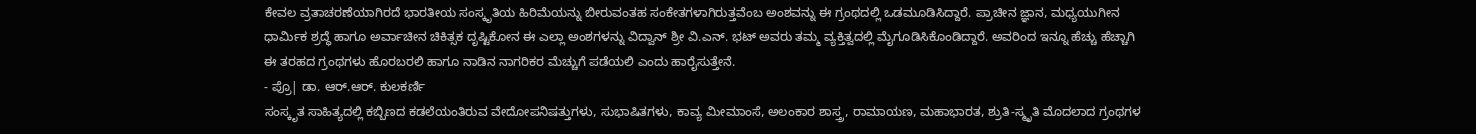ಕೇವಲ ವ್ರತಾಚರಣೆಯಾಗಿರದೆ ಭಾರತೀಯ ಸಂಸ್ಕೃತಿಯ ಹಿರಿಮೆಯನ್ನು ಬೀರುವಂತಹ ಸಂಕೇತಗಳಾಗಿರುತ್ತವೆಂಬ ಅಂಶವನ್ನು ಈ ಗ್ರಂಥದಲ್ಲಿ ಒಡಮೂಡಿಸಿದ್ದಾರೆ. ಪ್ರಾಚೀನ ಜ್ಞಾನ, ಮಧ್ಯಯುಗೀನ ಧಾರ್ಮಿಕ ಶ್ರದ್ಧೆ ಹಾಗೂ ಅರ್ವಾಚೀನ ಚಿಕಿತ್ಸಕ ದೃಷ್ಟಿಕೋನ ಈ ಎಲ್ಲಾ ಅಂಶಗಳನ್ನು ವಿದ್ವಾನ್ ಶ್ರೀ ವಿ.ಎನ್. ಭಟ್ ಅವರು ತಮ್ಮ ವ್ಯಕ್ತಿತ್ವದಲ್ಲಿ ಮೈಗೂಡಿಸಿಕೊಂಡಿದ್ದಾರೆ. ಅವರಿಂದ ಇನ್ನೂ ಹೆಚ್ಚು ಹೆಚ್ಚಾಗಿ ಈ ತರಹದ ಗ್ರಂಥಗಳು ಹೊರಬರಲಿ ಹಾಗೂ ನಾಡಿನ ನಾಗರಿಕರ ಮೆಚ್ಚುಗೆ ಪಡೆಯಲಿ ಎಂದು ಹಾರೈಸುತ್ತೇನೆ.
- ಪ್ರೊ| ಡಾ. ಆರ್.ಆರ್. ಕುಲಕರ್ಣಿ
ಸಂಸ್ಕೃತ ಸಾಹಿತ್ಯದಲ್ಲಿ ಕಬ್ಬಿಣದ ಕಡಲೆಯಂತಿರುವ ವೇದೋಪನಿಷತ್ತುಗಳು, ಸುಭಾಷಿತಗಳು, ಕಾವ್ಯ ಮೀಮಾಂಸೆ, ಅಲಂಕಾರ ಶಾಸ್ತ್ರ, ರಾಮಾಯಣ, ಮಹಾಭಾರತ, ಶ್ರುತಿ-ಸ್ಮೃತಿ ಮೊದಲಾದ ಗ್ರಂಥಗಳ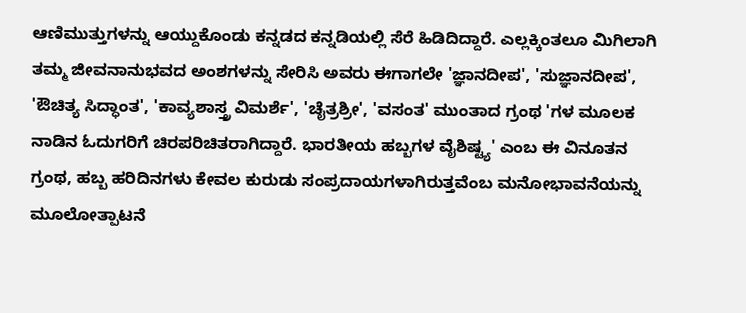ಆಣಿಮುತ್ತುಗಳನ್ನು ಆಯ್ದುಕೊಂಡು ಕನ್ನಡದ ಕನ್ನಡಿಯಲ್ಲಿ ಸೆರೆ ಹಿಡಿದಿದ್ದಾರೆ. ಎಲ್ಲಕ್ಕಿಂತಲೂ ಮಿಗಿಲಾಗಿ ತಮ್ಮ ಜೀವನಾನುಭವದ ಅಂಶಗಳನ್ನು ಸೇರಿಸಿ ಅವರು ಈಗಾಗಲೇ 'ಜ್ಞಾನದೀಪ', 'ಸುಜ್ಞಾನದೀಪ', 'ಔಚಿತ್ಯ ಸಿದ್ಧಾಂತ', 'ಕಾವ್ಯಶಾಸ್ತ್ರ ವಿಮರ್ಶೆ', 'ಚೈತ್ರಶ್ರೀ', 'ವಸಂತ' ಮುಂತಾದ ಗ್ರಂಥ 'ಗಳ ಮೂಲಕ ನಾಡಿನ ಓದುಗರಿಗೆ ಚಿರಪರಿಚಿತರಾಗಿದ್ದಾರೆ. ಭಾರತೀಯ ಹಬ್ಬಗಳ ವೈಶಿಷ್ಟ್ಯ' ಎಂಬ ಈ ವಿನೂತನ ಗ್ರಂಥ, ಹಬ್ಬ ಹರಿದಿನಗಳು ಕೇವಲ ಕುರುಡು ಸಂಪ್ರದಾಯಗಳಾಗಿರುತ್ತವೆಂಬ ಮನೋಭಾವನೆಯನ್ನು ಮೂಲೋತ್ಪಾಟನೆ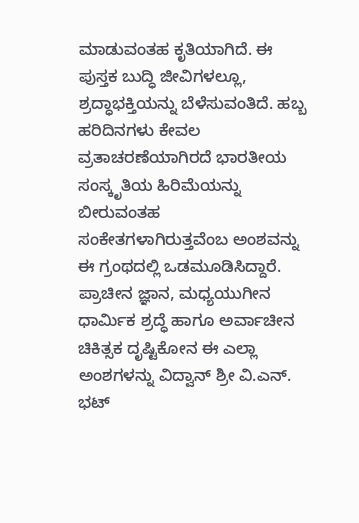ಮಾಡುವಂತಹ ಕೃತಿಯಾಗಿದೆ. ಈ ಪುಸ್ತಕ ಬುದ್ಧಿ ಜೀವಿಗಳಲ್ಲೂ, ಶ್ರದ್ಧಾಭಕ್ತಿಯನ್ನು ಬೆಳೆಸುವಂತಿದೆ. ಹಬ್ಬ ಹರಿದಿನಗಳು ಕೇವಲ ವ್ರತಾಚರಣೆಯಾಗಿರದೆ ಭಾರತೀಯ ಸಂಸ್ಕೃತಿಯ ಹಿರಿಮೆಯನ್ನು ಬೀರುವಂತಹ ಸಂಕೇತಗಳಾಗಿರುತ್ತವೆಂಬ ಅಂಶವನ್ನು ಈ ಗ್ರಂಥದಲ್ಲಿ ಒಡಮೂಡಿಸಿದ್ದಾರೆ. ಪ್ರಾಚೀನ ಜ್ಞಾನ, ಮಧ್ಯಯುಗೀನ ಧಾರ್ಮಿಕ ಶ್ರದ್ಧೆ ಹಾಗೂ ಅರ್ವಾಚೀನ ಚಿಕಿತ್ಸಕ ದೃಷ್ಟಿಕೋನ ಈ ಎಲ್ಲಾ ಅಂಶಗಳನ್ನು ವಿದ್ವಾನ್ ಶ್ರೀ ವಿ.ಎನ್. ಭಟ್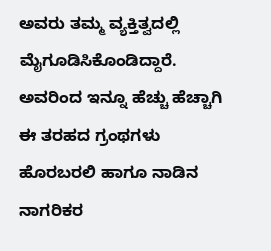ಅವರು ತಮ್ಮ ವ್ಯಕ್ತಿತ್ವದಲ್ಲಿ ಮೈಗೂಡಿಸಿಕೊಂಡಿದ್ದಾರೆ. ಅವರಿಂದ ಇನ್ನೂ ಹೆಚ್ಚು ಹೆಚ್ಚಾಗಿ ಈ ತರಹದ ಗ್ರಂಥಗಳು ಹೊರಬರಲಿ ಹಾಗೂ ನಾಡಿನ ನಾಗರಿಕರ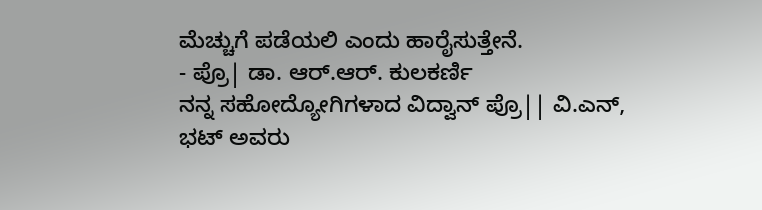ಮೆಚ್ಚುಗೆ ಪಡೆಯಲಿ ಎಂದು ಹಾರೈಸುತ್ತೇನೆ.
- ಪ್ರೊ| ಡಾ. ಆರ್.ಆರ್. ಕುಲಕರ್ಣಿ
ನನ್ನ ಸಹೋದ್ಯೋಗಿಗಳಾದ ವಿದ್ವಾನ್ ಪ್ರೊ|| ವಿ.ಎನ್, ಭಟ್ ಅವರು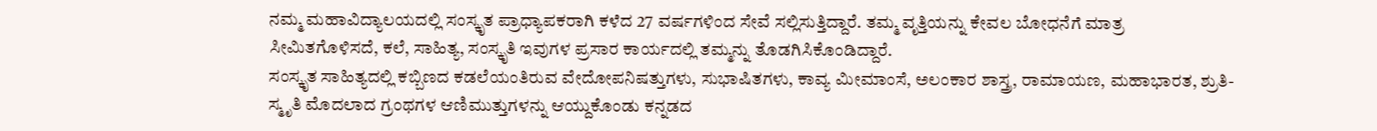ನಮ್ಮ ಮಹಾವಿದ್ಯಾಲಯದಲ್ಲಿ ಸಂಸ್ಕೃತ ಪ್ರಾಧ್ಯಾಪಕರಾಗಿ ಕಳೆದ 27 ವರ್ಷಗಳಿಂದ ಸೇವೆ ಸಲ್ಲಿಸುತ್ತಿದ್ದಾರೆ. ತಮ್ಮ ವೃತ್ತಿಯನ್ನು ಕೇವಲ ಬೋಧನೆಗೆ ಮಾತ್ರ ಸೀಮಿತಗೊಳಿಸದೆ, ಕಲೆ, ಸಾಹಿತ್ಯ, ಸಂಸ್ಕೃತಿ ಇವುಗಳ ಪ್ರಸಾರ ಕಾರ್ಯದಲ್ಲಿ ತಮ್ಮನ್ನು ತೊಡಗಿಸಿಕೊಂಡಿದ್ದಾರೆ.
ಸಂಸ್ಕೃತ ಸಾಹಿತ್ಯದಲ್ಲಿ ಕಬ್ಬಿಣದ ಕಡಲೆಯಂತಿರುವ ವೇದೋಪನಿಷತ್ತುಗಳು, ಸುಭಾಷಿತಗಳು, ಕಾವ್ಯ ಮೀಮಾಂಸೆ, ಅಲಂಕಾರ ಶಾಸ್ತ್ರ, ರಾಮಾಯಣ, ಮಹಾಭಾರತ, ಶ್ರುತಿ-ಸ್ಮೃತಿ ಮೊದಲಾದ ಗ್ರಂಥಗಳ ಆಣಿಮುತ್ತುಗಳನ್ನು ಆಯ್ದುಕೊಂಡು ಕನ್ನಡದ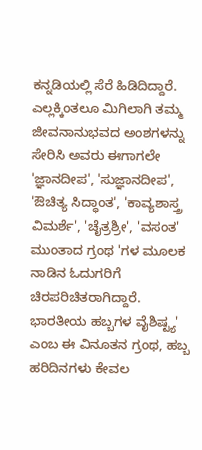ಕನ್ನಡಿಯಲ್ಲಿ ಸೆರೆ ಹಿಡಿದಿದ್ದಾರೆ. ಎಲ್ಲಕ್ಕಿಂತಲೂ ಮಿಗಿಲಾಗಿ ತಮ್ಮ ಜೀವನಾನುಭವದ ಅಂಶಗಳನ್ನು ಸೇರಿಸಿ ಅವರು ಈಗಾಗಲೇ 'ಜ್ಞಾನದೀಪ', 'ಸುಜ್ಞಾನದೀಪ', 'ಔಚಿತ್ಯ ಸಿದ್ಧಾಂತ', 'ಕಾವ್ಯಶಾಸ್ತ್ರ ವಿಮರ್ಶೆ', 'ಚೈತ್ರಶ್ರೀ', 'ವಸಂತ' ಮುಂತಾದ ಗ್ರಂಥ 'ಗಳ ಮೂಲಕ ನಾಡಿನ ಓದುಗರಿಗೆ ಚಿರಪರಿಚಿತರಾಗಿದ್ದಾರೆ. ಭಾರತೀಯ ಹಬ್ಬಗಳ ವೈಶಿಷ್ಟ್ಯ' ಎಂಬ ಈ ವಿನೂತನ ಗ್ರಂಥ, ಹಬ್ಬ ಹರಿದಿನಗಳು ಕೇವಲ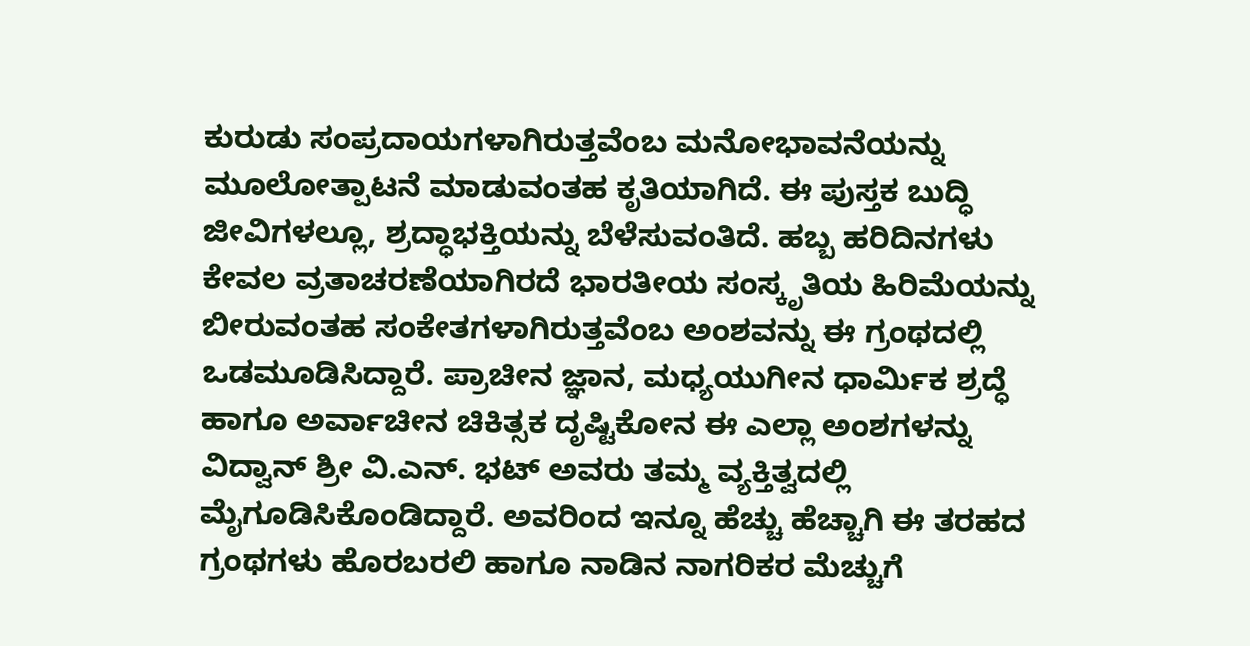ಕುರುಡು ಸಂಪ್ರದಾಯಗಳಾಗಿರುತ್ತವೆಂಬ ಮನೋಭಾವನೆಯನ್ನು ಮೂಲೋತ್ಪಾಟನೆ ಮಾಡುವಂತಹ ಕೃತಿಯಾಗಿದೆ. ಈ ಪುಸ್ತಕ ಬುದ್ಧಿ ಜೀವಿಗಳಲ್ಲೂ, ಶ್ರದ್ಧಾಭಕ್ತಿಯನ್ನು ಬೆಳೆಸುವಂತಿದೆ. ಹಬ್ಬ ಹರಿದಿನಗಳು ಕೇವಲ ವ್ರತಾಚರಣೆಯಾಗಿರದೆ ಭಾರತೀಯ ಸಂಸ್ಕೃತಿಯ ಹಿರಿಮೆಯನ್ನು ಬೀರುವಂತಹ ಸಂಕೇತಗಳಾಗಿರುತ್ತವೆಂಬ ಅಂಶವನ್ನು ಈ ಗ್ರಂಥದಲ್ಲಿ ಒಡಮೂಡಿಸಿದ್ದಾರೆ. ಪ್ರಾಚೀನ ಜ್ಞಾನ, ಮಧ್ಯಯುಗೀನ ಧಾರ್ಮಿಕ ಶ್ರದ್ಧೆ ಹಾಗೂ ಅರ್ವಾಚೀನ ಚಿಕಿತ್ಸಕ ದೃಷ್ಟಿಕೋನ ಈ ಎಲ್ಲಾ ಅಂಶಗಳನ್ನು ವಿದ್ವಾನ್ ಶ್ರೀ ವಿ.ಎನ್. ಭಟ್ ಅವರು ತಮ್ಮ ವ್ಯಕ್ತಿತ್ವದಲ್ಲಿ ಮೈಗೂಡಿಸಿಕೊಂಡಿದ್ದಾರೆ. ಅವರಿಂದ ಇನ್ನೂ ಹೆಚ್ಚು ಹೆಚ್ಚಾಗಿ ಈ ತರಹದ ಗ್ರಂಥಗಳು ಹೊರಬರಲಿ ಹಾಗೂ ನಾಡಿನ ನಾಗರಿಕರ ಮೆಚ್ಚುಗೆ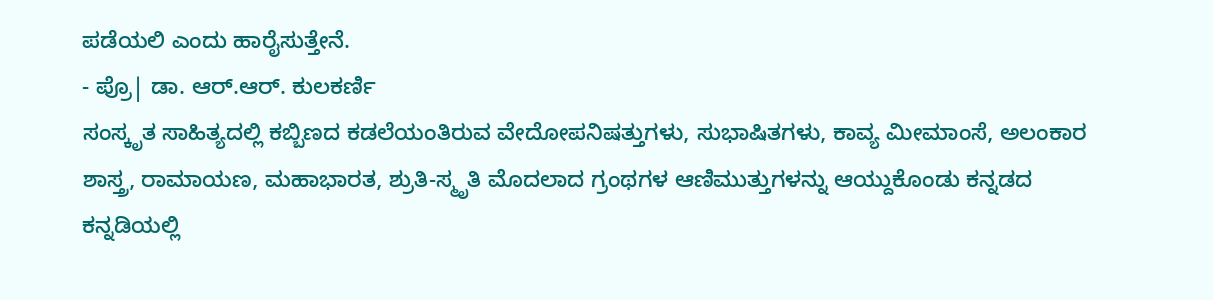ಪಡೆಯಲಿ ಎಂದು ಹಾರೈಸುತ್ತೇನೆ.
- ಪ್ರೊ| ಡಾ. ಆರ್.ಆರ್. ಕುಲಕರ್ಣಿ
ಸಂಸ್ಕೃತ ಸಾಹಿತ್ಯದಲ್ಲಿ ಕಬ್ಬಿಣದ ಕಡಲೆಯಂತಿರುವ ವೇದೋಪನಿಷತ್ತುಗಳು, ಸುಭಾಷಿತಗಳು, ಕಾವ್ಯ ಮೀಮಾಂಸೆ, ಅಲಂಕಾರ ಶಾಸ್ತ್ರ, ರಾಮಾಯಣ, ಮಹಾಭಾರತ, ಶ್ರುತಿ-ಸ್ಮೃತಿ ಮೊದಲಾದ ಗ್ರಂಥಗಳ ಆಣಿಮುತ್ತುಗಳನ್ನು ಆಯ್ದುಕೊಂಡು ಕನ್ನಡದ ಕನ್ನಡಿಯಲ್ಲಿ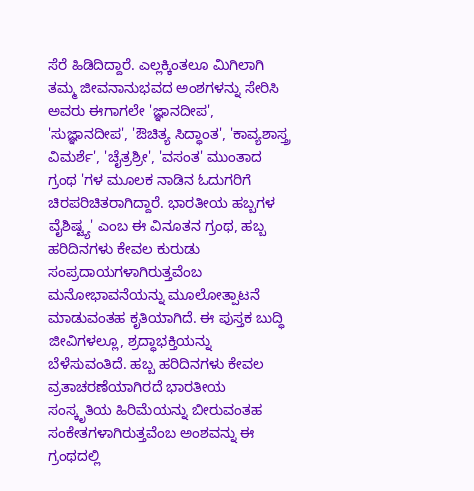ಸೆರೆ ಹಿಡಿದಿದ್ದಾರೆ. ಎಲ್ಲಕ್ಕಿಂತಲೂ ಮಿಗಿಲಾಗಿ ತಮ್ಮ ಜೀವನಾನುಭವದ ಅಂಶಗಳನ್ನು ಸೇರಿಸಿ ಅವರು ಈಗಾಗಲೇ 'ಜ್ಞಾನದೀಪ', 'ಸುಜ್ಞಾನದೀಪ', 'ಔಚಿತ್ಯ ಸಿದ್ಧಾಂತ', 'ಕಾವ್ಯಶಾಸ್ತ್ರ ವಿಮರ್ಶೆ', 'ಚೈತ್ರಶ್ರೀ', 'ವಸಂತ' ಮುಂತಾದ ಗ್ರಂಥ 'ಗಳ ಮೂಲಕ ನಾಡಿನ ಓದುಗರಿಗೆ ಚಿರಪರಿಚಿತರಾಗಿದ್ದಾರೆ. ಭಾರತೀಯ ಹಬ್ಬಗಳ ವೈಶಿಷ್ಟ್ಯ' ಎಂಬ ಈ ವಿನೂತನ ಗ್ರಂಥ, ಹಬ್ಬ ಹರಿದಿನಗಳು ಕೇವಲ ಕುರುಡು ಸಂಪ್ರದಾಯಗಳಾಗಿರುತ್ತವೆಂಬ ಮನೋಭಾವನೆಯನ್ನು ಮೂಲೋತ್ಪಾಟನೆ ಮಾಡುವಂತಹ ಕೃತಿಯಾಗಿದೆ. ಈ ಪುಸ್ತಕ ಬುದ್ಧಿ ಜೀವಿಗಳಲ್ಲೂ, ಶ್ರದ್ಧಾಭಕ್ತಿಯನ್ನು ಬೆಳೆಸುವಂತಿದೆ. ಹಬ್ಬ ಹರಿದಿನಗಳು ಕೇವಲ ವ್ರತಾಚರಣೆಯಾಗಿರದೆ ಭಾರತೀಯ ಸಂಸ್ಕೃತಿಯ ಹಿರಿಮೆಯನ್ನು ಬೀರುವಂತಹ ಸಂಕೇತಗಳಾಗಿರುತ್ತವೆಂಬ ಅಂಶವನ್ನು ಈ ಗ್ರಂಥದಲ್ಲಿ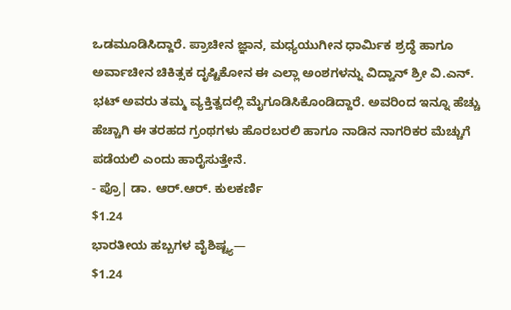ಒಡಮೂಡಿಸಿದ್ದಾರೆ. ಪ್ರಾಚೀನ ಜ್ಞಾನ, ಮಧ್ಯಯುಗೀನ ಧಾರ್ಮಿಕ ಶ್ರದ್ಧೆ ಹಾಗೂ ಅರ್ವಾಚೀನ ಚಿಕಿತ್ಸಕ ದೃಷ್ಟಿಕೋನ ಈ ಎಲ್ಲಾ ಅಂಶಗಳನ್ನು ವಿದ್ವಾನ್ ಶ್ರೀ ವಿ.ಎನ್. ಭಟ್ ಅವರು ತಮ್ಮ ವ್ಯಕ್ತಿತ್ವದಲ್ಲಿ ಮೈಗೂಡಿಸಿಕೊಂಡಿದ್ದಾರೆ. ಅವರಿಂದ ಇನ್ನೂ ಹೆಚ್ಚು ಹೆಚ್ಚಾಗಿ ಈ ತರಹದ ಗ್ರಂಥಗಳು ಹೊರಬರಲಿ ಹಾಗೂ ನಾಡಿನ ನಾಗರಿಕರ ಮೆಚ್ಚುಗೆ ಪಡೆಯಲಿ ಎಂದು ಹಾರೈಸುತ್ತೇನೆ.
- ಪ್ರೊ| ಡಾ. ಆರ್.ಆರ್. ಕುಲಕರ್ಣಿ
$1.24
ಭಾರತೀಯ ಹಬ್ಬಗಳ ವೈಶಿಷ್ಟ್ಯ—
$1.24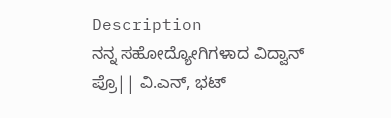Description
ನನ್ನ ಸಹೋದ್ಯೋಗಿಗಳಾದ ವಿದ್ವಾನ್ ಪ್ರೊ|| ವಿ.ಎನ್, ಭಟ್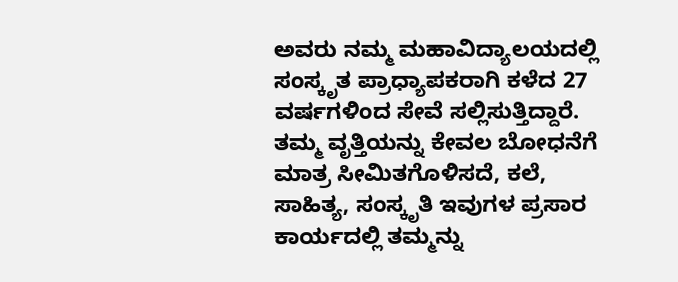ಅವರು ನಮ್ಮ ಮಹಾವಿದ್ಯಾಲಯದಲ್ಲಿ ಸಂಸ್ಕೃತ ಪ್ರಾಧ್ಯಾಪಕರಾಗಿ ಕಳೆದ 27 ವರ್ಷಗಳಿಂದ ಸೇವೆ ಸಲ್ಲಿಸುತ್ತಿದ್ದಾರೆ. ತಮ್ಮ ವೃತ್ತಿಯನ್ನು ಕೇವಲ ಬೋಧನೆಗೆ ಮಾತ್ರ ಸೀಮಿತಗೊಳಿಸದೆ, ಕಲೆ, ಸಾಹಿತ್ಯ, ಸಂಸ್ಕೃತಿ ಇವುಗಳ ಪ್ರಸಾರ ಕಾರ್ಯದಲ್ಲಿ ತಮ್ಮನ್ನು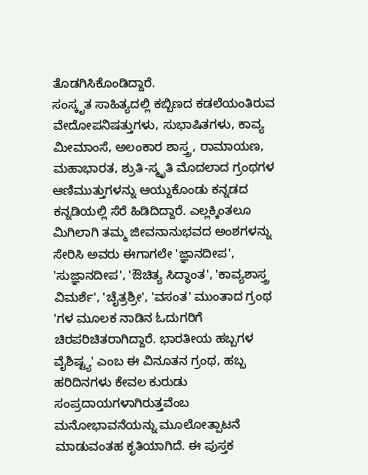ತೊಡಗಿಸಿಕೊಂಡಿದ್ದಾರೆ.
ಸಂಸ್ಕೃತ ಸಾಹಿತ್ಯದಲ್ಲಿ ಕಬ್ಬಿಣದ ಕಡಲೆಯಂತಿರುವ ವೇದೋಪನಿಷತ್ತುಗಳು, ಸುಭಾಷಿತಗಳು, ಕಾವ್ಯ ಮೀಮಾಂಸೆ, ಅಲಂಕಾರ ಶಾಸ್ತ್ರ, ರಾಮಾಯಣ, ಮಹಾಭಾರತ, ಶ್ರುತಿ-ಸ್ಮೃತಿ ಮೊದಲಾದ ಗ್ರಂಥಗಳ ಆಣಿಮುತ್ತುಗಳನ್ನು ಆಯ್ದುಕೊಂಡು ಕನ್ನಡದ ಕನ್ನಡಿಯಲ್ಲಿ ಸೆರೆ ಹಿಡಿದಿದ್ದಾರೆ. ಎಲ್ಲಕ್ಕಿಂತಲೂ ಮಿಗಿಲಾಗಿ ತಮ್ಮ ಜೀವನಾನುಭವದ ಅಂಶಗಳನ್ನು ಸೇರಿಸಿ ಅವರು ಈಗಾಗಲೇ 'ಜ್ಞಾನದೀಪ', 'ಸುಜ್ಞಾನದೀಪ', 'ಔಚಿತ್ಯ ಸಿದ್ಧಾಂತ', 'ಕಾವ್ಯಶಾಸ್ತ್ರ ವಿಮರ್ಶೆ', 'ಚೈತ್ರಶ್ರೀ', 'ವಸಂತ' ಮುಂತಾದ ಗ್ರಂಥ 'ಗಳ ಮೂಲಕ ನಾಡಿನ ಓದುಗರಿಗೆ ಚಿರಪರಿಚಿತರಾಗಿದ್ದಾರೆ. ಭಾರತೀಯ ಹಬ್ಬಗಳ ವೈಶಿಷ್ಟ್ಯ' ಎಂಬ ಈ ವಿನೂತನ ಗ್ರಂಥ, ಹಬ್ಬ ಹರಿದಿನಗಳು ಕೇವಲ ಕುರುಡು ಸಂಪ್ರದಾಯಗಳಾಗಿರುತ್ತವೆಂಬ ಮನೋಭಾವನೆಯನ್ನು ಮೂಲೋತ್ಪಾಟನೆ ಮಾಡುವಂತಹ ಕೃತಿಯಾಗಿದೆ. ಈ ಪುಸ್ತಕ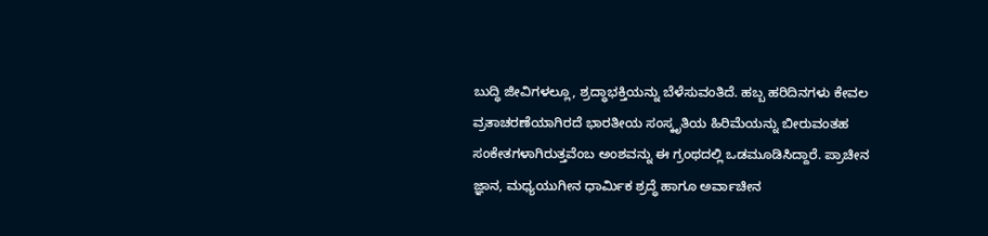ಬುದ್ಧಿ ಜೀವಿಗಳಲ್ಲೂ, ಶ್ರದ್ಧಾಭಕ್ತಿಯನ್ನು ಬೆಳೆಸುವಂತಿದೆ. ಹಬ್ಬ ಹರಿದಿನಗಳು ಕೇವಲ ವ್ರತಾಚರಣೆಯಾಗಿರದೆ ಭಾರತೀಯ ಸಂಸ್ಕೃತಿಯ ಹಿರಿಮೆಯನ್ನು ಬೀರುವಂತಹ ಸಂಕೇತಗಳಾಗಿರುತ್ತವೆಂಬ ಅಂಶವನ್ನು ಈ ಗ್ರಂಥದಲ್ಲಿ ಒಡಮೂಡಿಸಿದ್ದಾರೆ. ಪ್ರಾಚೀನ ಜ್ಞಾನ, ಮಧ್ಯಯುಗೀನ ಧಾರ್ಮಿಕ ಶ್ರದ್ಧೆ ಹಾಗೂ ಅರ್ವಾಚೀನ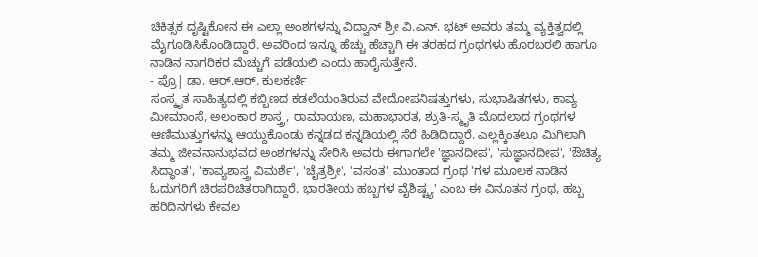ಚಿಕಿತ್ಸಕ ದೃಷ್ಟಿಕೋನ ಈ ಎಲ್ಲಾ ಅಂಶಗಳನ್ನು ವಿದ್ವಾನ್ ಶ್ರೀ ವಿ.ಎನ್. ಭಟ್ ಅವರು ತಮ್ಮ ವ್ಯಕ್ತಿತ್ವದಲ್ಲಿ ಮೈಗೂಡಿಸಿಕೊಂಡಿದ್ದಾರೆ. ಅವರಿಂದ ಇನ್ನೂ ಹೆಚ್ಚು ಹೆಚ್ಚಾಗಿ ಈ ತರಹದ ಗ್ರಂಥಗಳು ಹೊರಬರಲಿ ಹಾಗೂ ನಾಡಿನ ನಾಗರಿಕರ ಮೆಚ್ಚುಗೆ ಪಡೆಯಲಿ ಎಂದು ಹಾರೈಸುತ್ತೇನೆ.
- ಪ್ರೊ| ಡಾ. ಆರ್.ಆರ್. ಕುಲಕರ್ಣಿ
ಸಂಸ್ಕೃತ ಸಾಹಿತ್ಯದಲ್ಲಿ ಕಬ್ಬಿಣದ ಕಡಲೆಯಂತಿರುವ ವೇದೋಪನಿಷತ್ತುಗಳು, ಸುಭಾಷಿತಗಳು, ಕಾವ್ಯ ಮೀಮಾಂಸೆ, ಅಲಂಕಾರ ಶಾಸ್ತ್ರ, ರಾಮಾಯಣ, ಮಹಾಭಾರತ, ಶ್ರುತಿ-ಸ್ಮೃತಿ ಮೊದಲಾದ ಗ್ರಂಥಗಳ ಆಣಿಮುತ್ತುಗಳನ್ನು ಆಯ್ದುಕೊಂಡು ಕನ್ನಡದ ಕನ್ನಡಿಯಲ್ಲಿ ಸೆರೆ ಹಿಡಿದಿದ್ದಾರೆ. ಎಲ್ಲಕ್ಕಿಂತಲೂ ಮಿಗಿಲಾಗಿ ತಮ್ಮ ಜೀವನಾನುಭವದ ಅಂಶಗಳನ್ನು ಸೇರಿಸಿ ಅವರು ಈಗಾಗಲೇ 'ಜ್ಞಾನದೀಪ', 'ಸುಜ್ಞಾನದೀಪ', 'ಔಚಿತ್ಯ ಸಿದ್ಧಾಂತ', 'ಕಾವ್ಯಶಾಸ್ತ್ರ ವಿಮರ್ಶೆ', 'ಚೈತ್ರಶ್ರೀ', 'ವಸಂತ' ಮುಂತಾದ ಗ್ರಂಥ 'ಗಳ ಮೂಲಕ ನಾಡಿನ ಓದುಗರಿಗೆ ಚಿರಪರಿಚಿತರಾಗಿದ್ದಾರೆ. ಭಾರತೀಯ ಹಬ್ಬಗಳ ವೈಶಿಷ್ಟ್ಯ' ಎಂಬ ಈ ವಿನೂತನ ಗ್ರಂಥ, ಹಬ್ಬ ಹರಿದಿನಗಳು ಕೇವಲ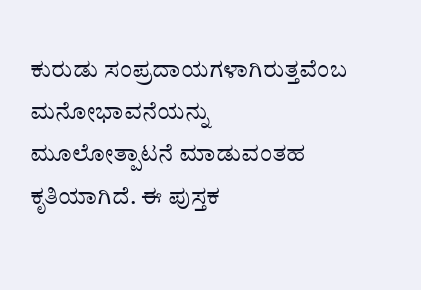ಕುರುಡು ಸಂಪ್ರದಾಯಗಳಾಗಿರುತ್ತವೆಂಬ ಮನೋಭಾವನೆಯನ್ನು ಮೂಲೋತ್ಪಾಟನೆ ಮಾಡುವಂತಹ ಕೃತಿಯಾಗಿದೆ. ಈ ಪುಸ್ತಕ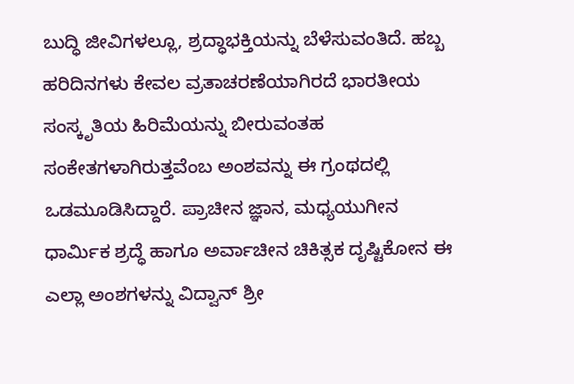ಬುದ್ಧಿ ಜೀವಿಗಳಲ್ಲೂ, ಶ್ರದ್ಧಾಭಕ್ತಿಯನ್ನು ಬೆಳೆಸುವಂತಿದೆ. ಹಬ್ಬ ಹರಿದಿನಗಳು ಕೇವಲ ವ್ರತಾಚರಣೆಯಾಗಿರದೆ ಭಾರತೀಯ ಸಂಸ್ಕೃತಿಯ ಹಿರಿಮೆಯನ್ನು ಬೀರುವಂತಹ ಸಂಕೇತಗಳಾಗಿರುತ್ತವೆಂಬ ಅಂಶವನ್ನು ಈ ಗ್ರಂಥದಲ್ಲಿ ಒಡಮೂಡಿಸಿದ್ದಾರೆ. ಪ್ರಾಚೀನ ಜ್ಞಾನ, ಮಧ್ಯಯುಗೀನ ಧಾರ್ಮಿಕ ಶ್ರದ್ಧೆ ಹಾಗೂ ಅರ್ವಾಚೀನ ಚಿಕಿತ್ಸಕ ದೃಷ್ಟಿಕೋನ ಈ ಎಲ್ಲಾ ಅಂಶಗಳನ್ನು ವಿದ್ವಾನ್ ಶ್ರೀ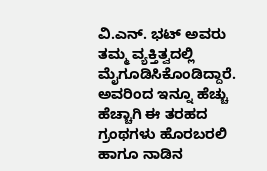ವಿ.ಎನ್. ಭಟ್ ಅವರು ತಮ್ಮ ವ್ಯಕ್ತಿತ್ವದಲ್ಲಿ ಮೈಗೂಡಿಸಿಕೊಂಡಿದ್ದಾರೆ. ಅವರಿಂದ ಇನ್ನೂ ಹೆಚ್ಚು ಹೆಚ್ಚಾಗಿ ಈ ತರಹದ ಗ್ರಂಥಗಳು ಹೊರಬರಲಿ ಹಾಗೂ ನಾಡಿನ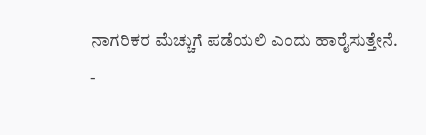ನಾಗರಿಕರ ಮೆಚ್ಚುಗೆ ಪಡೆಯಲಿ ಎಂದು ಹಾರೈಸುತ್ತೇನೆ.
-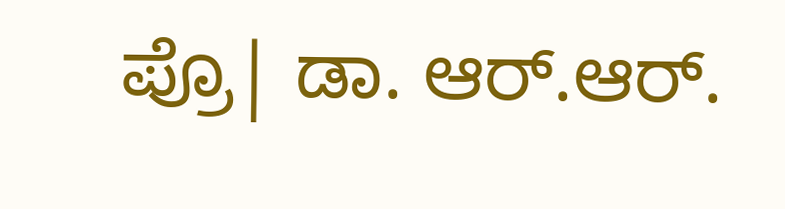ಪ್ರೊ| ಡಾ. ಆರ್.ಆರ್.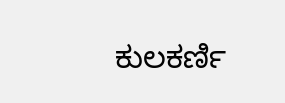ಕುಲಕರ್ಣಿ